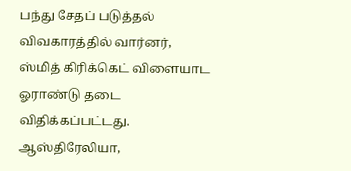பந்து சேதப் படுத்தல் விவகாரத்தில் வார்னர், ஸ்மித் கிரிக்கெட் விளையாட ஓராண்டு தடை விதிக்கப்பட்டது.
ஆஸ்திரேலியா,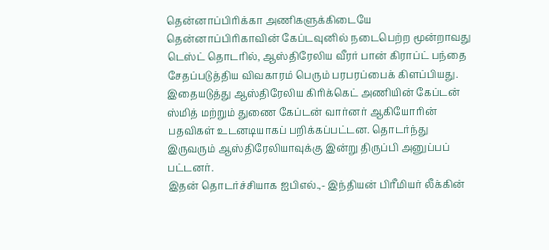தென்னாப்பிரிக்கா அணிகளுக்கிடையே தென்னாப்பிரிகாவின் கேப்டவுனில் நடைபெற்ற மூன்றாவது டெஸ்ட் தொடரில், ஆஸ்திரேலிய வீரர் பான் கிராப்ட் பந்தை சேதப்படுத்திய விவகாரம் பெரும் பரபரப்பைக் கிளப்பியது. இதையடுத்து ஆஸ்திரேலிய கிரிக்கெட் அணியின் கேப்டன் ஸ்மித் மற்றும் துணை கேப்டன் வார்னர் ஆகியோரின் பதவிகள் உடனடியாகப் பறிக்கப்பட்டன. தொடர்ந்து இருவரும் ஆஸ்திரேலியாவுக்கு இன்று திருப்பி அனுப்பப் பட்டனர்.
இதன் தொடர்ச்சியாக ஐபிஎல்.,- இந்தியன் பிரீமியர் லீக்கின்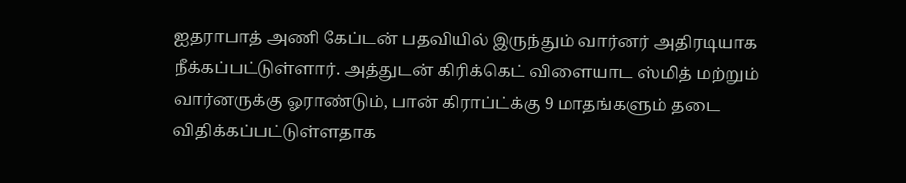ஐதராபாத் அணி கேப்டன் பதவியில் இருந்தும் வார்னர் அதிரடியாக நீக்கப்பட்டுள்ளார். அத்துடன் கிரிக்கெட் விளையாட ஸ்மித் மற்றும் வார்னருக்கு ஓராண்டும், பான் கிராப்ட்க்கு 9 மாதங்களும் தடை விதிக்கப்பட்டுள்ளதாக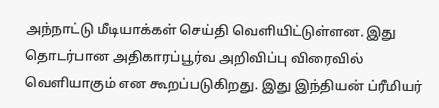அந்நாட்டு மீடியாக்கள் செய்தி வெளியிட்டுள்ளன. இது தொடர்பான அதிகாரப்பூர்வ அறிவிப்பு விரைவில் வெளியாகும் என கூறப்படுகிறது. இது இந்தியன் ப்ரீமியர்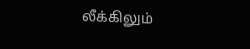லீக்கிலும்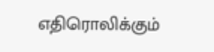எதிரொலிக்கும்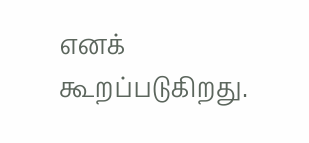எனக் கூறப்படுகிறது.